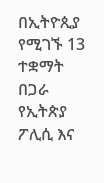በኢትዮጲያ የሚገኙ 13 ተቋማት በጋራ የኢትጵያ ፖሊሲ እና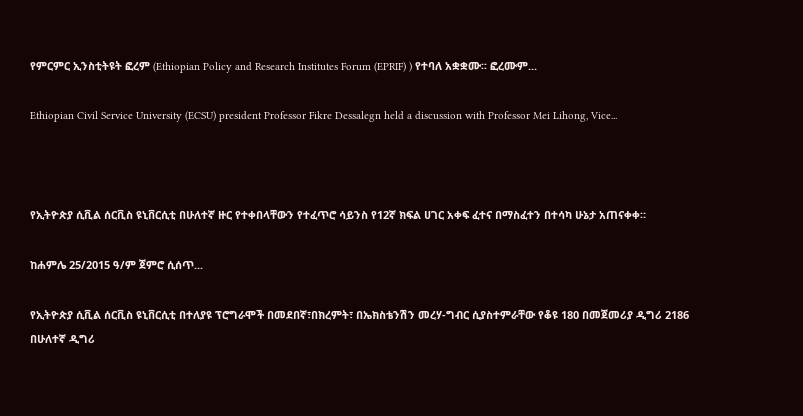የምርምር ኢንስቲትዩት ፎረም (Ethiopian Policy and Research Institutes Forum (EPRIF) ) የተባለ አቋቋሙ፡፡ ፎረሙም...

Ethiopian Civil Service University (ECSU) president Professor Fikre Dessalegn held a discussion with Professor Mei Lihong, Vice...



የኢትዮጵያ ሲቪል ሰርቪስ ዩኒቨርሲቲ በሁለተኛ ዙር የተቀበላቸውን የተፈጥሮ ሳይንስ የ12ኛ ክፍል ሀገር አቀፍ ፈተና በማስፈተን በተሳካ ሁኔታ አጠናቀቀ።

ከሐምሌ 25/2015 ዓ/ም ጀምሮ ሲሰጥ...

የኢትዮጵያ ሲቪል ሰርቪስ ዩኒቨርሲቲ በተለያዩ ፕሮግራሞች በመደበኛ፣በክረምት፣ በኤክስቴንሽን መረሃ-ግብር ሲያስተምራቸው የቆዩ 180 በመጀመሪያ ዲግሪ 2186 በሁለተኛ ዲግሪ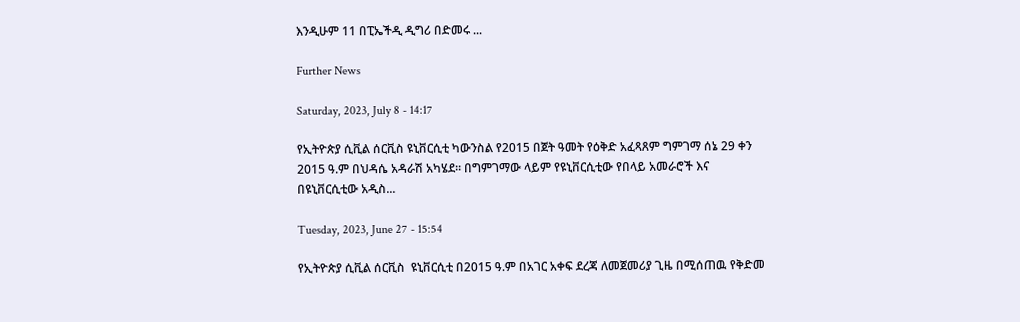እንዲሁም 11 በፒኤችዲ ዲግሪ በድመሩ ...

Further News

Saturday, 2023, July 8 - 14:17

የኢትዮጵያ ሲቪል ሰርቪስ ዩኒቨርሲቲ ካውንስል የ2015 በጀት ዓመት የዕቅድ አፈጻጸም ግምገማ ሰኔ 29 ቀን 2015 ዓ.ም በህዳሴ አዳራሽ አካሄደ፡፡ በግምገማው ላይም የዩኒቨርሲቲው የበላይ አመራሮች እና በዩኒቨርሲቲው አዲስ...

Tuesday, 2023, June 27 - 15:54

የኢትዮጵያ ሲቪል ሰርቪስ  ዩኒቨርሲቲ በ2015 ዓ.ም በአገር አቀፍ ደረጃ ለመጀመሪያ ጊዜ በሚሰጠዉ የቅድመ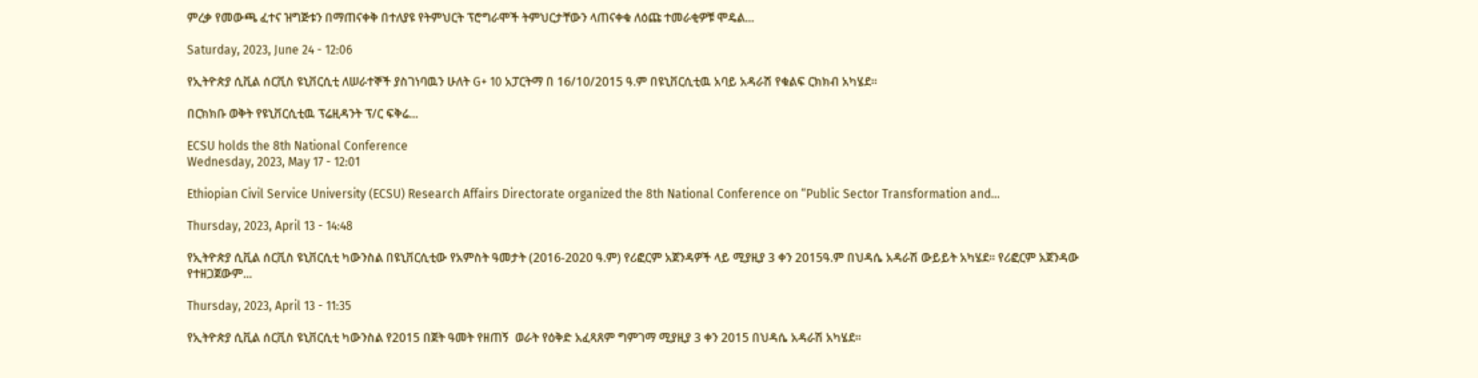ምረቃ የመውጫ ፈተና ዝግጅቱን በማጠናቀቅ በተለያዩ የትምህርት ፕሮግራሞች ትምህርታቸውን ላጠናቀቁ ለዕጩ ተመራቂዎቹ ሞዴል...

Saturday, 2023, June 24 - 12:06

የኢትዮጵያ ሲቪል ሰርቪስ ዩኒቨርሲቲ ለሠራተኞች ያስገነባዉን ሁለት G+ 10 አፓርትማ በ 16/10/2015 ዓ.ም በዩኒቨርሲቲዉ አባይ አዳራሽ የቁልፍ ርክክብ አካሄደ፡፡

በርክክቡ ወቅት የዩኒቨርሲቲዉ ፕሬዚዳንት ፕ/ር ፍቅሬ...

ECSU holds the 8th National Conference
Wednesday, 2023, May 17 - 12:01

Ethiopian Civil Service University (ECSU) Research Affairs Directorate organized the 8th National Conference on “Public Sector Transformation and...

Thursday, 2023, April 13 - 14:48

የኢትዮጵያ ሲቪል ሰርቪስ ዩኒቨርሲቲ ካውንስል በዩኒቨርሲቲው የአምስት ዓመታት (2016-2020 ዓ.ም) የሪፎርም አጀንዳዎች ላይ ሚያዚያ 3 ቀን 2015ዓ.ም በህዳሴ አዳራሽ ውይይት አካሄደ፡፡ የሪፎርም አጀንዳው የተዘጋጀውም...

Thursday, 2023, April 13 - 11:35

የኢትዮጵያ ሲቪል ሰርቪስ ዩኒቨርሲቲ ካውንስል የ2015 በጀት ዓመት የዘጠኝ  ወራት የዕቅድ አፈጻጸም ግምገማ ሚያዚያ 3 ቀን 2015 በህዳሴ አዳራሽ አካሄደ፡፡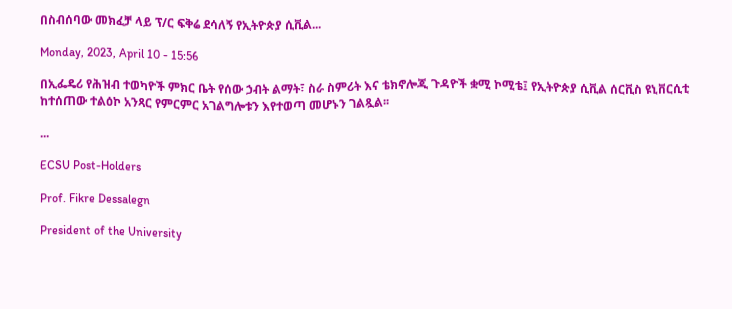በስብሰባው መክፈቻ ላይ ፕ/ር ፍቅሬ ደሳለኝ የኢትዮጵያ ሲቪል...

Monday, 2023, April 10 - 15:56

በኢፌዴሪ የሕዝብ ተወካዮች ምክር ቤት የሰው ኃብት ልማት፣ ስራ ስምሪት እና ቴክኖሎጂ ጉዳዮች ቋሚ ኮሚቴ፤ የኢትዮጵያ ሲቪል ሰርቪስ ዩኒቨርሲቲ ከተሰጠው ተልዕኮ አንጻር የምርምር አገልግሎቱን እየተወጣ መሆኑን ገልጿል፡፡

...

ECSU Post-Holders

Prof. Fikre Dessalegn

President of the University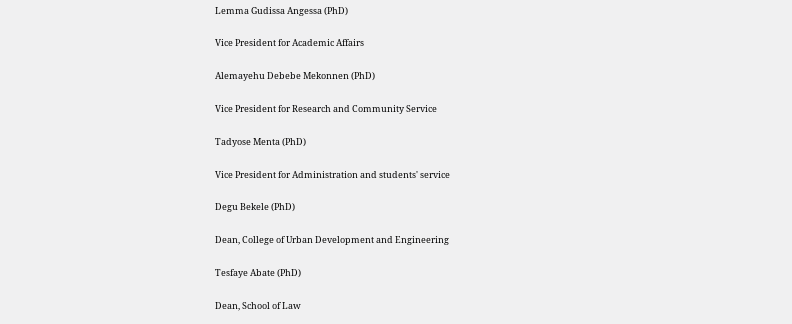Lemma Gudissa Angessa (PhD)

Vice President for Academic Affairs

Alemayehu Debebe Mekonnen (PhD)

Vice President for Research and Community Service

Tadyose Menta (PhD)

Vice President for Administration and students' service

Degu Bekele (PhD)

Dean, College of Urban Development and Engineering

Tesfaye Abate (PhD)

Dean, School of Law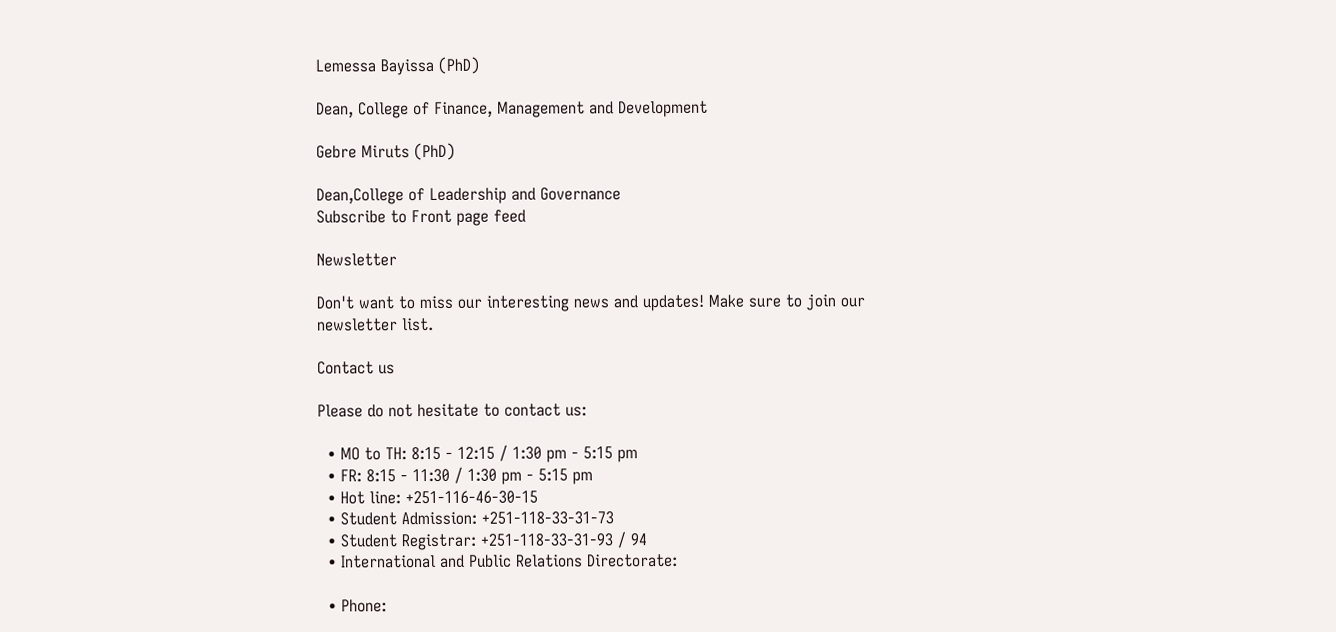Lemessa Bayissa (PhD)

Dean, College of Finance, Management and Development

Gebre Miruts (PhD)

Dean,College of Leadership and Governance
Subscribe to Front page feed

Newsletter

Don't want to miss our interesting news and updates! Make sure to join our newsletter list.

Contact us

Please do not hesitate to contact us:

  • MO to TH: 8:15 - 12:15 / 1:30 pm - 5:15 pm
  • FR: 8:15 - 11:30 / 1:30 pm - 5:15 pm
  • Hot line: +251-116-46-30-15
  • Student Admission: +251-118-33-31-73
  • Student Registrar: +251-118-33-31-93 / 94
  • International and Public Relations Directorate:

  • Phone: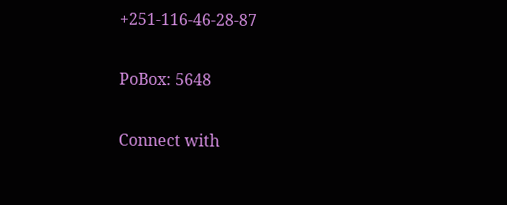+251-116-46-28-87

PoBox: 5648

Connect with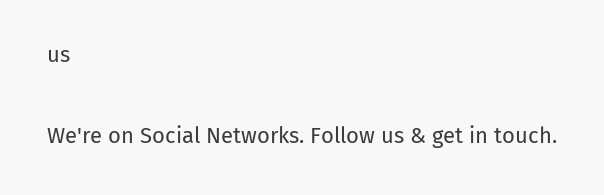us

We're on Social Networks. Follow us & get in touch.